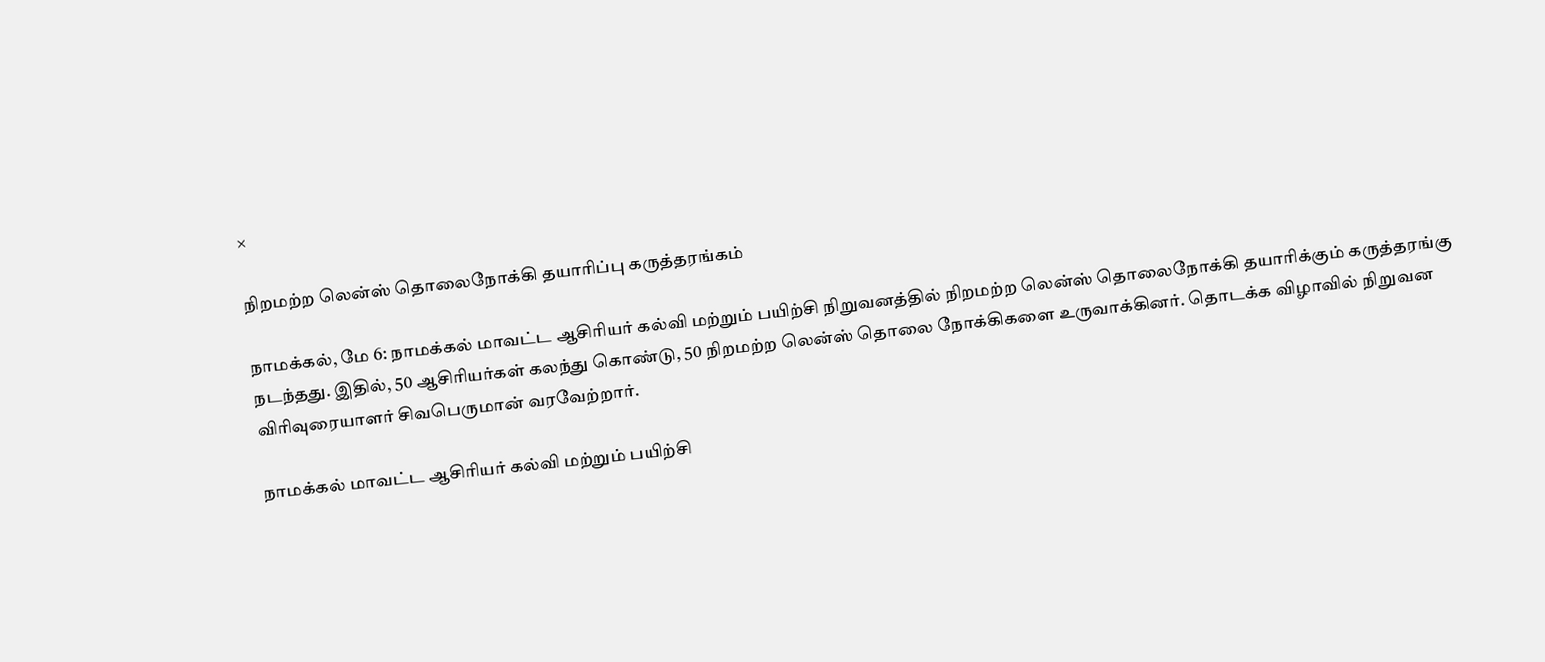×

நிறமற்ற லென்ஸ் தொலைநோக்கி தயாரிப்பு கருத்தரங்கம்

நாமக்கல், மே 6: நாமக்கல் மாவட்ட ஆசிரியர் கல்வி மற்றும் பயிற்சி நிறுவனத்தில் நிறமற்ற லென்ஸ் தொலைநோக்கி தயாரிக்கும் கருத்தரங்கு நடந்தது. இதில், 50 ஆசிரியர்கள் கலந்து கொண்டு, 50 நிறமற்ற லென்ஸ் தொலை நோக்கிகளை உருவாக்கினர். தொடக்க விழாவில் நிறுவன விரிவுரையாளர் சிவபெருமான் வரவேற்றார்.

நாமக்கல் மாவட்ட ஆசிரியர் கல்வி மற்றும் பயிற்சி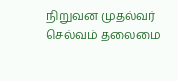நிறுவன முதல்வர் செல்வம் தலைமை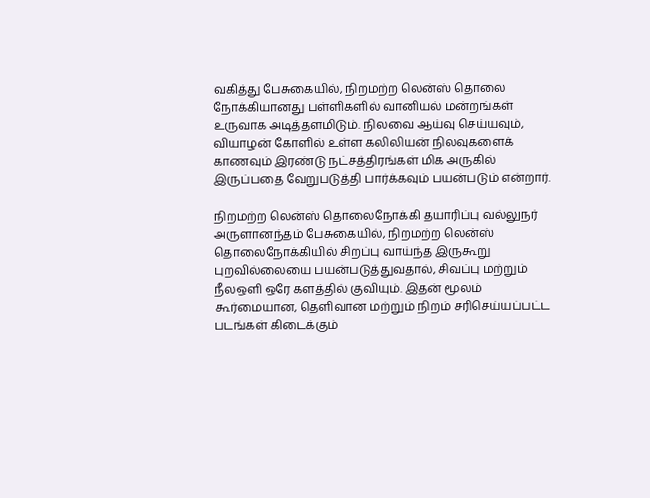வகித்து பேசுகையில், நிறமற்ற லென்ஸ் தொலை நோக்கியானது பள்ளிகளில் வானியல் மன்றங்கள் உருவாக அடித்தளமிடும். நிலவை ஆய்வு செய்யவும், வியாழன் கோளில் உள்ள கலிலியன் நிலவுகளைக் காணவும் இரண்டு நட்சத்திரங்கள் மிக அருகில் இருப்பதை வேறுபடுத்தி பார்க்கவும் பயன்படும் என்றார்.

நிறமற்ற லென்ஸ் தொலைநோக்கி தயாரிப்பு வல்லுநர் அருளானந்தம் பேசுகையில், நிறமற்ற லென்ஸ் தொலைநோக்கியில் சிறப்பு வாய்ந்த இருகூறு புறவில்லையை பயன்படுத்துவதால், சிவப்பு மற்றும் நீலஒளி ஒரே களத்தில் குவியும். இதன் மூலம் கூர்மையான, தெளிவான மற்றும் நிறம் சரிசெய்யப்பட்ட படங்கள் கிடைக்கும்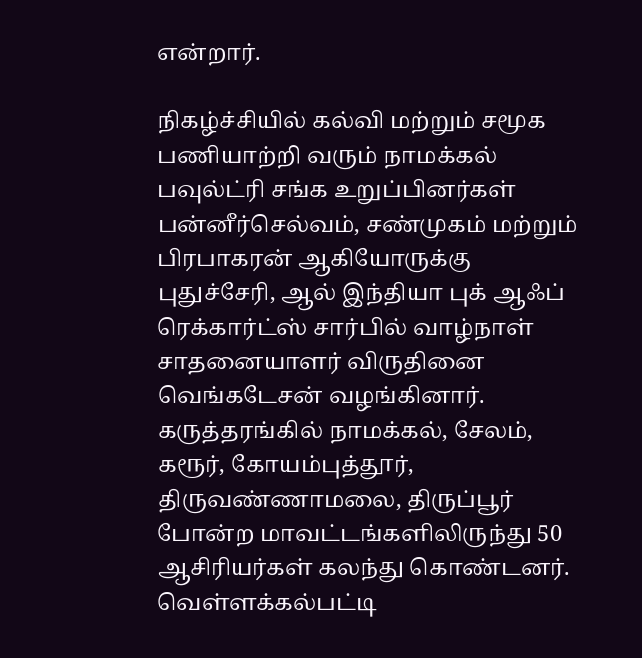என்றார்.

நிகழ்ச்சியில் கல்வி மற்றும் சமூக பணியாற்றி வரும் நாமக்கல் பவுல்ட்ரி சங்க உறுப்பினர்கள் பன்னீர்செல்வம், சண்முகம் மற்றும் பிரபாகரன் ஆகியோருக்கு புதுச்சேரி, ஆல் இந்தியா புக் ஆஃப் ரெக்கார்ட்ஸ் சார்பில் வாழ்நாள் சாதனையாளர் விருதினை வெங்கடேசன் வழங்கினார். கருத்தரங்கில் நாமக்கல், சேலம், கரூர், கோயம்புத்தூர், திருவண்ணாமலை, திருப்பூர் போன்ற மாவட்டங்களிலிருந்து 50 ஆசிரியர்கள் கலந்து கொண்டனர். வெள்ளக்கல்பட்டி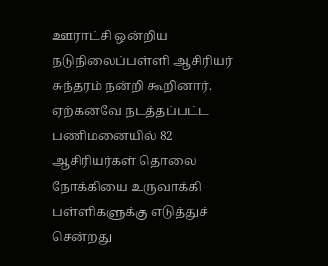ஊராட்சி ஒன்றிய நடுநிலைப்பள்ளி ஆசிரியர் சுந்தரம் நன்றி கூறினார். ஏற்கனவே நடத்தப்பட்ட பணிமனையில் 82 ஆசிரியர்கள் தொலை நோக்கியை உருவாக்கி பள்ளிகளுக்கு எடுத்துச் சென்றது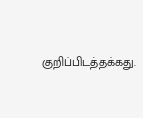குறிப்பிடத்தக்கது.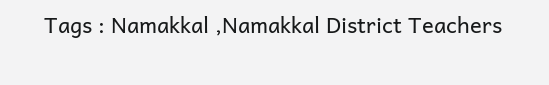Tags : Namakkal ,Namakkal District Teachers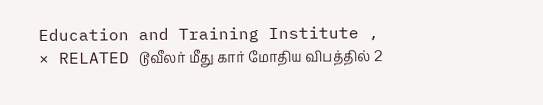Education and Training Institute ,
× RELATED டூவீலர் மீது கார் மோதிய விபத்தில் 2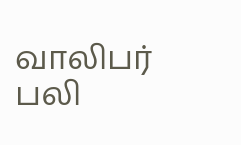வாலிபர் பலி